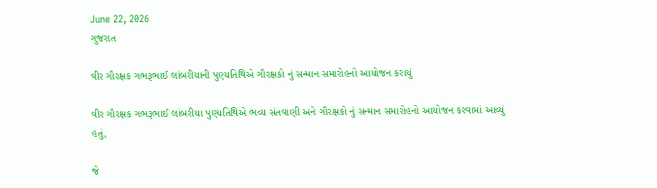June 22, 2026
ગુજરાત

વીર ગૌરક્ષક ગભરૂભાઈ લાંબરીયાની પુણ્યતિથિએ ગૌરક્ષકો નું સન્માન સમારોહનો આયોજન કરાયું

વીર ગૌરક્ષક ગભરૂભાઈ લાંબરીયા પુણ્યતિથિએ ભવ્ય સંતવાણી અને ગૌરક્ષકો નું સન્માન સમારોહનો આયોજન કરવામાં આવ્યું હતું,

જે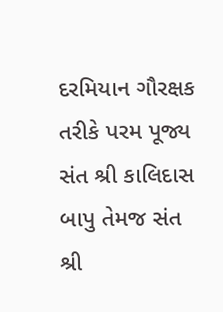દરમિયાન ગૌરક્ષક તરીકે પરમ પૂજ્ય સંત શ્રી કાલિદાસ બાપુ તેમજ સંત શ્રી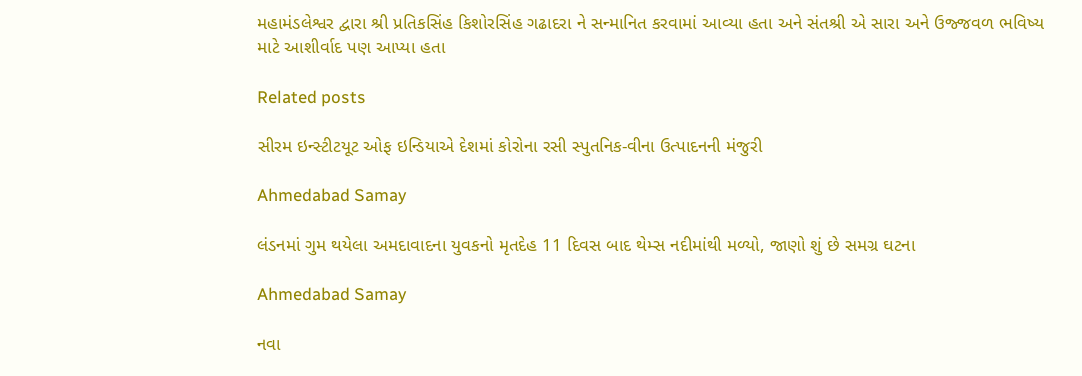મહામંડલેશ્વર દ્વારા શ્રી પ્રતિકસિંહ કિશોરસિંહ ગઢાદરા ને સન્માનિત કરવામાં આવ્યા હતા અને સંતશ્રી એ સારા અને ઉજ્જવળ ભવિષ્ય માટે આશીર્વાદ પણ આપ્યા હતા

Related posts

સીરમ ઇન્સ્ટીટયૂટ ઓફ ઇન્ડિયાએ દેશમાં કોરોના રસી સ્પુતનિક-વીના ઉત્પાદનની મંજુરી

Ahmedabad Samay

લંડનમાં ગુમ થયેલા અમદાવાદના યુવકનો મૃતદેહ 11 દિવસ બાદ થેમ્સ નદીમાંથી મળ્યો, જાણો શું છે સમગ્ર ઘટના

Ahmedabad Samay

નવા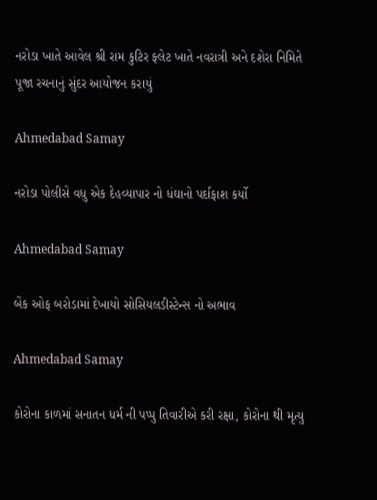નરોડા ખાતે આવેલ શ્રી રામ કુટિર ફ્લેટ ખાતે નવરાત્રી અને દશેરા નિમિતે પૂજા રચનાનું સુંદર આયોજન કરાયું

Ahmedabad Samay

નરોડા પોલીસે વધુ એક દેહવ્યાપાર નો ધંઘાનો પર્દાફાશ કર્યો

Ahmedabad Samay

બેંક ઓફ બરોડામાં દેખાયો સોસિયલડીસ્ટેન્સ નો અભાવ

Ahmedabad Samay

કોરોના કાળમાં સનાતન ધર્મ ની પપ્પુ તિવારીએ કરી રક્ષા, કોરોના થી મૃત્યુ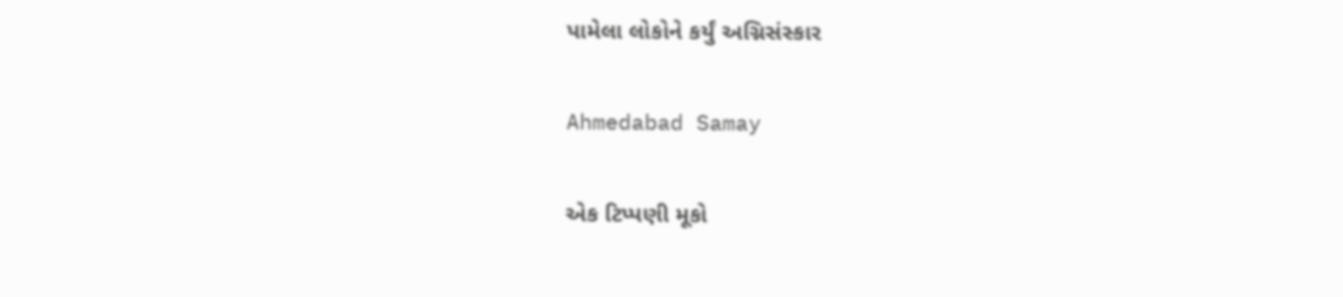પામેલા લોકોને કર્યું અગ્નિસંસ્કાર

Ahmedabad Samay

એક ટિપ્પણી મૂકો